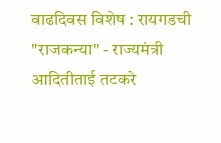वाढदिवस विशेष : रायगडची "राजकन्या" - राज्यमंत्री आदितीताई तटकरे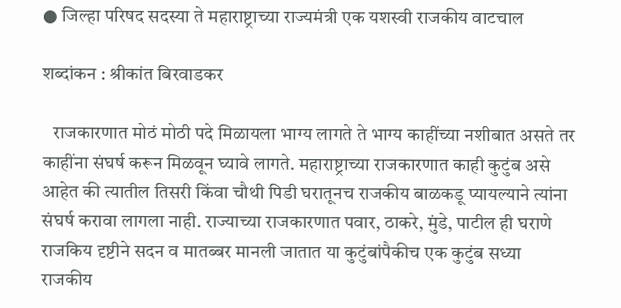● जिल्हा परिषद सदस्या ते महाराष्ट्राच्या राज्यमंत्री एक यशस्वी राजकीय वाटचाल

शब्दांकन : श्रीकांत बिरवाडकर

   राजकारणात मोठं मोठी पदे मिळायला भाग्य लागते ते भाग्य काहींच्या नशीबात असते तर काहींना संघर्ष करून मिळवून घ्यावे लागते. महाराष्ट्राच्या राजकारणात काही कुटुंब असे आहेत की त्यातील तिसरी किंवा चौथी पिडी घरातूनच राजकीय बाळकडू प्यायल्याने त्यांना संघर्ष करावा लागला नाही. राज्याच्या राजकारणात पवार, ठाकरे, मुंडे, पाटील ही घराणे राजकिय दृष्टीने सदन व मातब्बर मानली जातात या कुटुंबांपैकीच एक कुटुंब सध्या राजकीय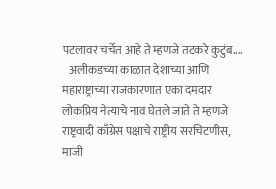पटलावर चर्चेत आहे ते म्हणजे तटकरे कुटुंब....
   अलीकडच्या काळात देशाच्या आणि महाराष्ट्राच्या राजकारणात एका दमदार लोकप्रिय नेत्याचे नाव घेतले जाते ते म्हणजे राष्ट्रवादी काँग्रेस पक्षाचे राष्ट्रीय सरचिटणीस, माजी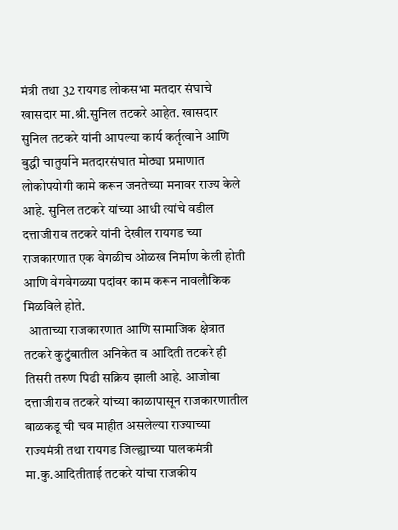मंत्री तथा 32 रायगड लोकसभा मतदार संघाचे खासदार मा.श्री.सुनिल तटकरे आहेत. खासदार सुनिल तटकरे यांनी आपल्या कार्य कर्तृत्वाने आणि बुद्धी चातुर्याने मतदारसंघात मोठ्या प्रमाणात लोकोपयोगी कामे करून जनतेच्या मनावर राज्य केले आहे. सुनिल तटकरे यांच्या आधी त्यांचे वडील दत्ताजीराव तटकरे यांनी देखील रायगड च्या राजकारणात एक वेगळीच ओळख निर्माण केली होती आणि वेगवेगळ्या पदांवर काम करून नावलौकिक मिळविले होते.
  आताच्या राजकारणात आणि सामाजिक क्षेत्रात तटकरे कुटुंबातील अनिकेत व आदिती तटकरे ही तिसरी तरुण पिढी सक्रिय झाली आहे. आजोबा दत्ताजीराव तटकरे यांच्या काळापासून राजकारणातील बाळकडू ची चव माहीत असलेल्या राज्याच्या राज्यमंत्री तथा रायगड जिल्ह्याच्या पालकमंत्री मा.कु.आदितीताई तटकरे यांचा राजकीय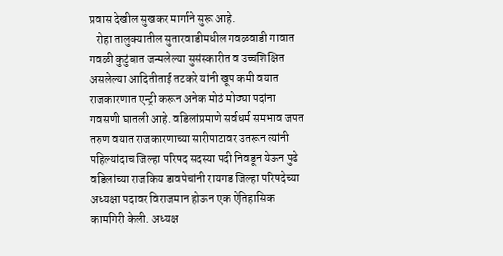प्रवास देखील सुखकर मार्गाने सुरू आहे.
   रोहा तालुक्यातील सुतारवाडीमधील गवळवाडी गावात गवळी कुटुंबात जन्मलेल्या सुसंस्कारीत व उच्चशिक्षित असलेल्या आदितीताई तटकरे यांनी खूप कमी वयात राजकारणात एन्ट्री करून अनेक मोठं मोठ्या पदांना गवसणी घातली आहे. वडिलांप्रमाणे सर्वधर्म समभाव जपत तरुण वयात राजकारणाच्या सारीपाटावर उतरून त्यांनी पहिल्यांदाच जिल्हा परिषद सदस्या पदी निवडून येऊन पुढे वडिलांच्या राजकिय डावपेचांनी रायगड जिल्हा परिषदेच्या अध्यक्षा पदावर विराजमान होऊन एक ऐतिहासिक कामगिरी केली. अध्यक्ष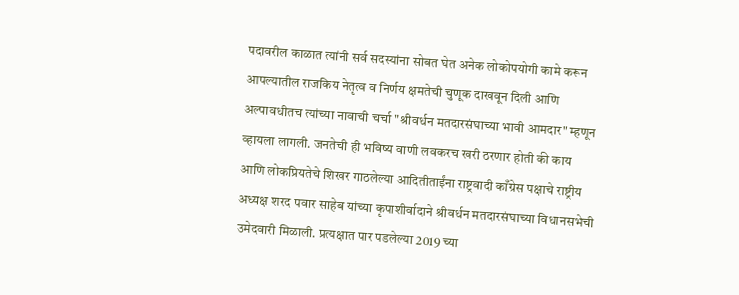पदावरील काळात त्यांनी सर्व सदस्यांना सोबत घेत अनेक लोकोपयोगी कामे करून आपल्यातील राजकिय नेतृत्व व निर्णय क्षमतेची चुणूक दाखवून दिली आणि अल्पावधीतच त्यांच्या नावाची चर्चा "श्रीवर्धन मतदारसंघाच्या भावी आमदार" म्हणून व्हायला लागली. जनतेची ही भविष्य वाणी लवकरच खरी ठरणार होती की काय आणि लोकप्रियतेचे शिखर गाठलेल्या आदितीताईंना राष्ट्रवादी काँग्रेस पक्षाचे राष्ट्रीय अध्यक्ष शरद पवार साहेब यांच्या कृपाशीर्वादाने श्रीवर्धन मतदारसंघाच्या विधानसभेची उमेदवारी मिळाली. प्रत्यक्षात पार पडलेल्या 2019 च्या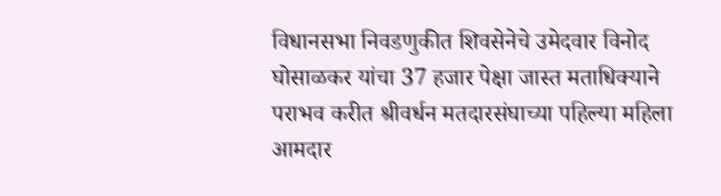विधानसभा निवडणुकीत शिवसेनेचे उमेदवार विनोद घोसाळकर यांचा 37 हजार पेक्षा जास्त मताधिक्याने पराभव करीत श्रीवर्धन मतदारसंघाच्या पहिल्या महिला आमदार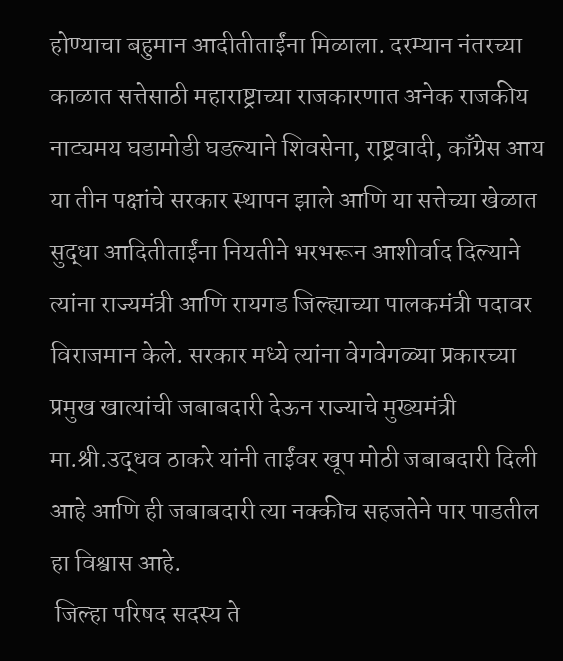होण्याचा बहुमान आदीतीताईंना मिळाला. दरम्यान नंतरच्या काळात सत्तेसाठी महाराष्ट्राच्या राजकारणात अनेक राजकीय नाट्यमय घडामोडी घडल्याने शिवसेना, राष्ट्रवादी, काँग्रेस आय या तीन पक्षांचे सरकार स्थापन झाले आणि या सत्तेच्या खेळात सुद्धा आदितीताईंना नियतीने भरभरून आशीर्वाद दिल्याने त्यांना राज्यमंत्री आणि रायगड जिल्ह्याच्या पालकमंत्री पदावर विराजमान केले. सरकार मध्ये त्यांना वेगवेगळ्या प्रकारच्या प्रमुख खात्यांची जबाबदारी देऊन राज्याचे मुख्यमंत्री मा.श्री.उद्धव ठाकरे यांनी ताईंवर खूप मोठी जबाबदारी दिली आहे आणि ही जबाबदारी त्या नक्कीच सहजतेने पार पाडतील हा विश्वास आहे.
 जिल्हा परिषद सदस्य ते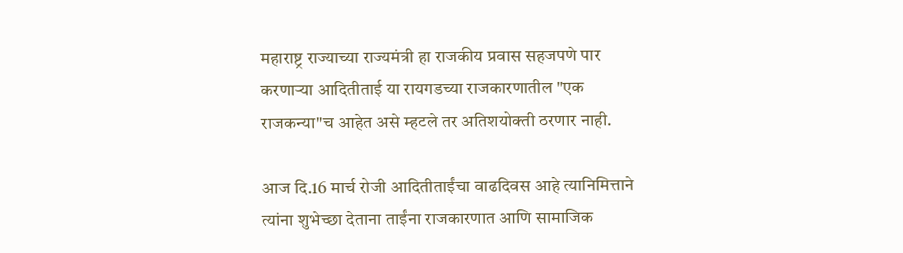महाराष्ट्र राज्याच्या राज्यमंत्री हा राजकीय प्रवास सहजपणे पार करणाऱ्या आदितीताई या रायगडच्या राजकारणातील "एक राजकन्या"च आहेत असे म्हटले तर अतिशयोक्ती ठरणार नाही.

आज दि.16 मार्च रोजी आदितीताईंचा वाढदिवस आहे त्यानिमित्ताने त्यांना शुभेच्छा देताना ताईंना राजकारणात आणि सामाजिक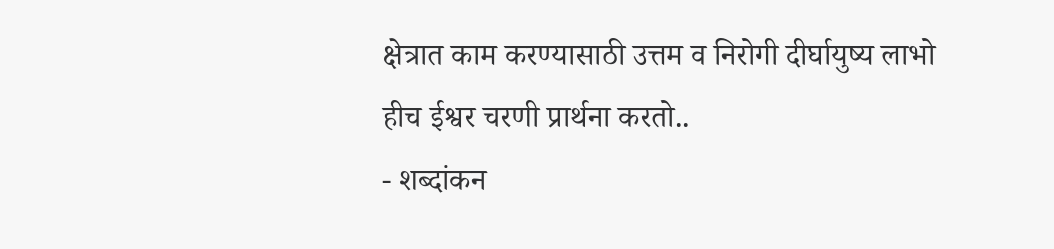क्षेत्रात काम करण्यासाठी उत्तम व निरोगी दीर्घायुष्य लाभो हीच ईश्वर चरणी प्रार्थना करतो..
- शब्दांकन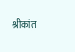श्रीकांत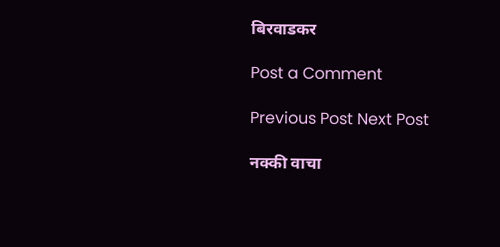बिरवाडकर

Post a Comment

Previous Post Next Post

नक्की वाचा